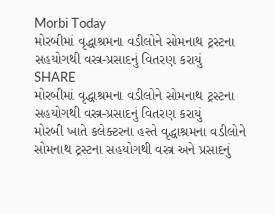Morbi Today
મોરબીમાં વૃદ્ધાશ્રમના વડીલોને સોમનાથ ટ્રસ્ટના સહયોગથી વસ્ત્ર-પ્રસાદનું વિતરણ કરાયું
SHARE
મોરબીમાં વૃદ્ધાશ્રમના વડીલોને સોમનાથ ટ્રસ્ટના સહયોગથી વસ્ત્ર-પ્રસાદનું વિતરણ કરાયું
મોરબી ખાતે કલેક્ટરના હસ્તે વૃદ્ધાશ્રમના વડીલોને સોમનાથ ટ્રસ્ટના સહયોગથી વસ્ત્ર અને પ્રસાદનું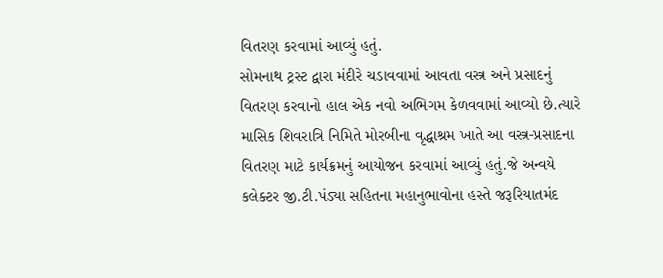વિતરણ કરવામાં આવ્યું હતું.
સોમનાથ ટ્રસ્ટ દ્વારા મંદીરે ચડાવવામાં આવતા વસ્ત્ર અને પ્રસાદનું વિતરણ કરવાનો હાલ એક નવો અભિગમ કેળવવામાં આવ્યો છે.ત્યારે માસિક શિવરાત્રિ નિમિતે મોરબીના વૃદ્ધાશ્રમ ખાતે આ વસ્ત્ર-પ્રસાદના વિતરણ માટે કાર્યક્રમનું આયોજન કરવામાં આવ્યું હતું.જે અન્વયે કલેક્ટર જી.ટી.પંડ્યા સહિતના મહાનુભાવોના હસ્તે જરૂરિયાતમંદ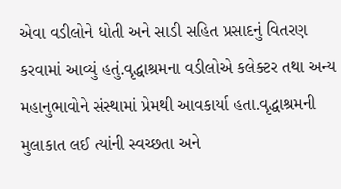એવા વડીલોને ધોતી અને સાડી સહિત પ્રસાદનું વિતરણ કરવામાં આવ્યું હતું.વૃદ્ધાશ્રમના વડીલોએ કલેક્ટર તથા અન્ય મહાનુભાવોને સંસ્થામાં પ્રેમથી આવકાર્યા હતા.વૃદ્ધાશ્રમની મુલાકાત લઈ ત્યાંની સ્વચ્છતા અને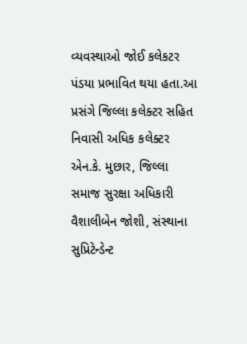વ્યવસ્થાઓ જોઈ કલેકટર પંડયા પ્રભાવિત થયા હતા.આ પ્રસંગે જિલ્લા કલેક્ટર સહિત નિવાસી અધિક કલેક્ટર એન.કે. મુછાર, જિલ્લા સમાજ સુરક્ષા અધિકારી વૈશાલીબેન જોશી, સંસ્થાના સુપ્રિટેન્ડેન્ટ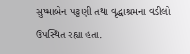સુષ્માબેન પટ્ટણી તથા વૃદ્ધાશ્રમના વડીલો ઉપસ્થિત રહ્યા હતા.